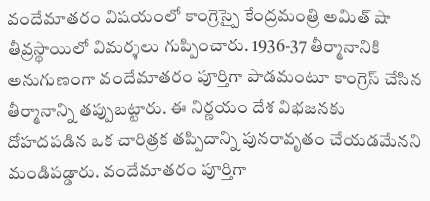వందేమాతరం విషయంలో కాంగ్రెస్పై కేంద్రమంత్రి అమిత్ షా తీవ్రస్థాయిలో విమర్శలు గుప్పించారు. 1936-37 తీర్మానానికి అనుగుణంగా వందేమాతరం పూర్తిగా పాడమంటూ కాంగ్రెస్ చేసిన తీర్మానాన్ని తప్పుబట్టారు. ఈ నిర్ణయం దేశ విభజనకు దోహదపడిన ఒక చారిత్రక తప్పిదాన్ని పునరావృతం చేయడమేనని మండిపడ్డారు. వందేమాతరం పూర్తిగా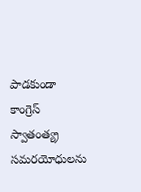పాడకుండా కాంగ్రెస్ స్వాతంత్య్ర సమరయోధులను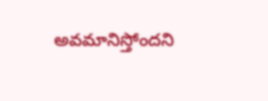అవమానిస్తోందని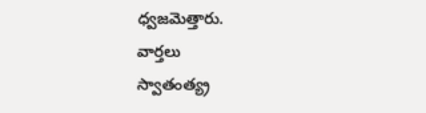ధ్వజమెత్తారు.
వార్తలు
స్వాతంత్య్ర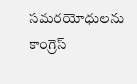సమరయోధులను కాంగ్రెస్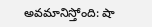అవమానిస్తోంది: షా